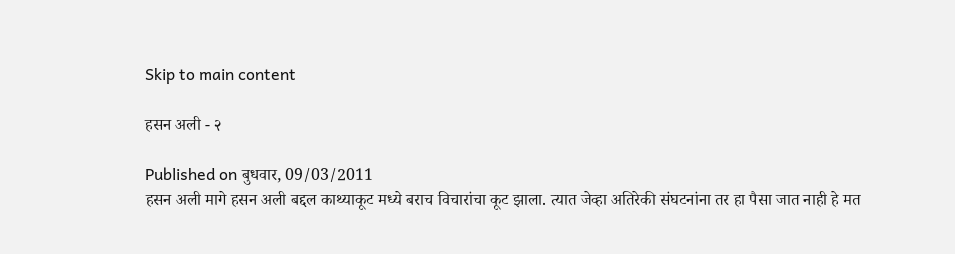Skip to main content

हसन अली - २

Published on बुधवार, 09/03/2011
हसन अली मागे हसन अली बद्दल काथ्याकूट मध्ये बराच विचारांचा कूट झाला. त्यात जेव्हा अतिरेकी संघटनांना तर हा पैसा जात नाही हे मत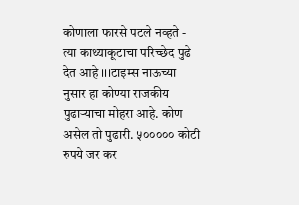कोणाला फारसे पटले नव्हते - त्या काथ्याकूटाचा परिच्छेद पुढे देत आहे ।।।टाइम्स नाऊच्या नुसार हा कोण्या राजकीय पुढाऱ्याचा मोहरा आहे. कोण असेल तो पुढारी. ५००००० कोटी रुपये जर कर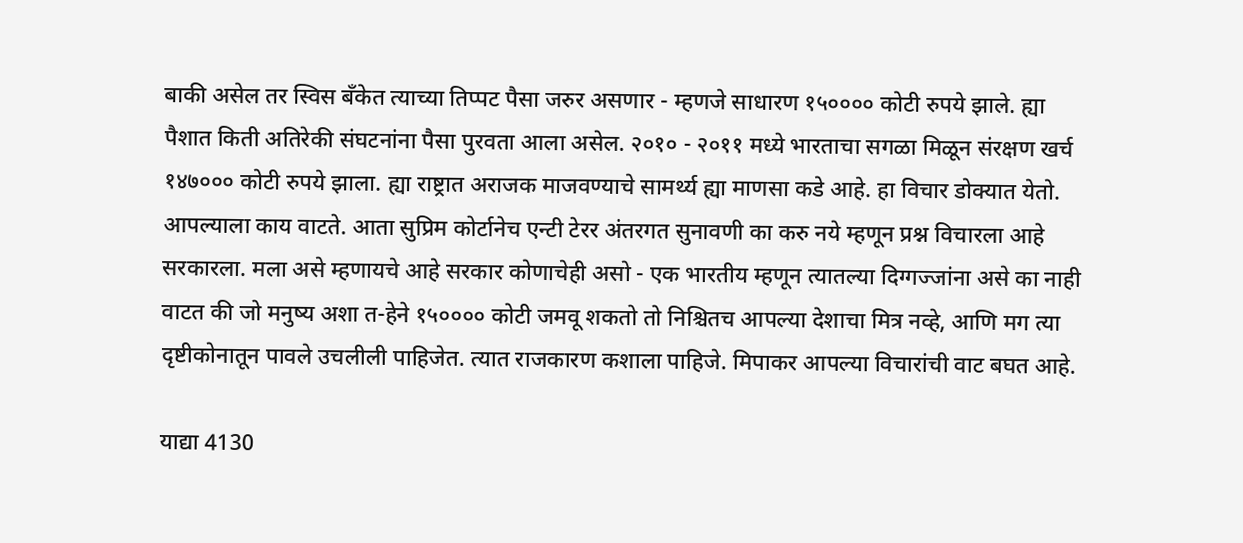बाकी असेल तर स्विस बॅंकेत त्याच्या तिप्पट पैसा जरुर असणार - म्हणजे साधारण १५०००० कोटी रुपये झाले. ह्या पैशात किती अतिरेकी संघटनांना पैसा पुरवता आला असेल. २०१० - २०११ मध्ये भारताचा सगळा मिळून संरक्षण खर्च १४७००० कोटी रुपये झाला. ह्या राष्ट्रात अराजक माजवण्याचे सामर्थ्य ह्या माणसा कडे आहे. हा विचार डोक्यात येतो. आपल्याला काय वाटते. आता सुप्रिम कोर्टानेच एन्टी टेरर अंतरगत सुनावणी का करु नये म्हणून प्रश्न विचारला आहे सरकारला. मला असे म्हणायचे आहे सरकार कोणाचेही असो - एक भारतीय म्हणून त्यातल्या दिग्गज्जांना असे का नाही वाटत की जो मनुष्य अशा त-हेने १५०००० कोटी जमवू शकतो तो निश्चितच आपल्या देशाचा मित्र नव्हे, आणि मग त्या दृष्टीकोनातून पावले उचलीली पाहिजेत. त्यात राजकारण कशाला पाहिजे. मिपाकर आपल्या विचारांची वाट बघत आहे.

याद्या 4130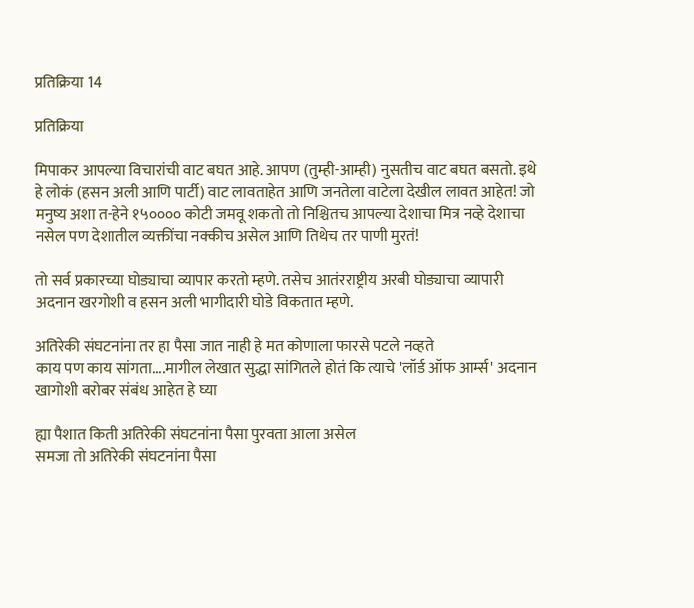प्रतिक्रिया 14

प्रतिक्रिया

मिपाकर आपल्या विचारांची वाट बघत आहे. आपण (तुम्ही-आम्ही) नुसतीच वाट बघत बसतो. इथे हे लोकं (हसन अली आणि पार्टी) वाट लावताहेत आणि जनतेला वाटेला देखील लावत आहेत! जो मनुष्य अशा त-हेने १५०००० कोटी जमवू शकतो तो निश्चितच आपल्या देशाचा मित्र नव्हे देशाचा नसेल पण देशातील व्यक्तींचा नक्कीच असेल आणि तिथेच तर पाणी मुरतं!

तो सर्व प्रकारच्या घोड्याचा व्यापार करतो म्हणे. तसेच आतंरराष्ट्रीय अरबी घोड्याचा व्यापारी अदनान खरगोशी व हसन अली भागीदारी घोडे विकतात म्हणे.

अतिरेकी संघटनांना तर हा पैसा जात नाही हे मत कोणाला फारसे पटले नव्हते
काय पण काय सांगता....मागील लेखात सुद्धा सांगितले होतं कि त्याचे 'लॉर्ड ऑफ आर्म्स' अदनान खागोशी बरोबर संबंध आहेत हे घ्या

ह्या पैशात किती अतिरेकी संघटनांना पैसा पुरवता आला असेल
समजा तो अतिरेकी संघटनांना पैसा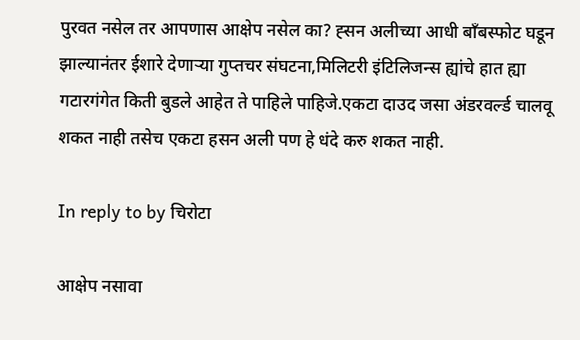पुरवत नसेल तर आपणास आक्षेप नसेल का? ह्सन अलीच्या आधी बाँबस्फोट घडून झाल्यानंतर ईशारे देणार्‍या गुप्तचर संघटना,मिलिटरी इंटिलिजन्स ह्यांचे हात ह्या गटारगंगेत किती बुडले आहेत ते पाहिले पाहिजे.एकटा दाउद जसा अंडरवर्ल्ड चालवू शकत नाही तसेच एकटा हसन अली पण हे धंदे करु शकत नाही.

In reply to by चिरोटा

आक्षेप नसावा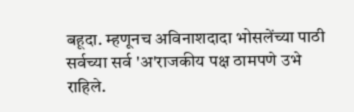बहूदा. म्हणूनच अविनाशदादा भोसलेंच्या पाठी सर्वच्या सर्व 'अ'राजकीय पक्ष ठामपणे उभे राहिले.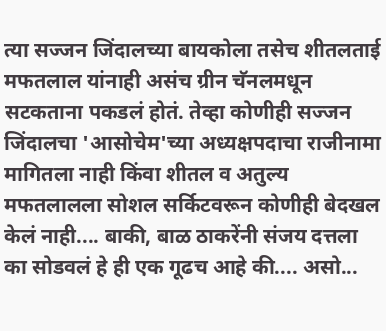त्या सज्जन जिंदालच्या बायकोला तसेच शीतलताई मफतलाल यांनाही असंच ग्रीन चॅनलमधून सटकताना पकडलं होतं. तेव्हा कोणीही सज्जन जिंदालचा 'आसोचेम'च्या अध्यक्षपदाचा राजीनामा मागितला नाही किंवा शीतल व अतुल्य मफतलालला सोशल सर्किटवरून कोणीही बेदखल केलं नाही.... बाकी, बाळ ठाकरेंनी संजय दत्तला का सोडवलं हे ही एक गूढच आहे की.... असो...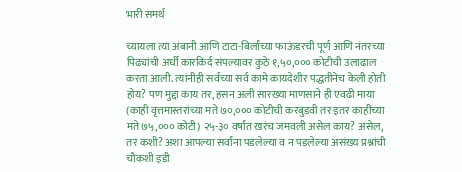भारी समर्थ

च्यायला त्या अंबानी आणि टाटा-बिर्लांच्या फाऊंडरची पूर्ण आणि नंतरच्या पिढ्यांची अर्धी कारकिर्द संपल्यावर कुठे १,५०,००० कोटीची उलाढाल करता आली. त्यांनीही सर्वच्या सर्व कामे कायदेशीर पद्धतीनेच केली होती होय? पण मुद्दा काय तर, हसन अली सारख्या माणसाने ही एवढी माया (काही वृत्तमास्तरांच्या मते ७०,००० कोटीची करबुडवी तर इतर काहींच्या मते ७५,००० कोटी) २५-३० वर्षांत खरंच जमवली असेल काय? असेल, तर कशी? अशा आपल्या सर्वांना पडलेल्या व न पडलेल्या असंख्य प्रश्नांची चौकशी इडी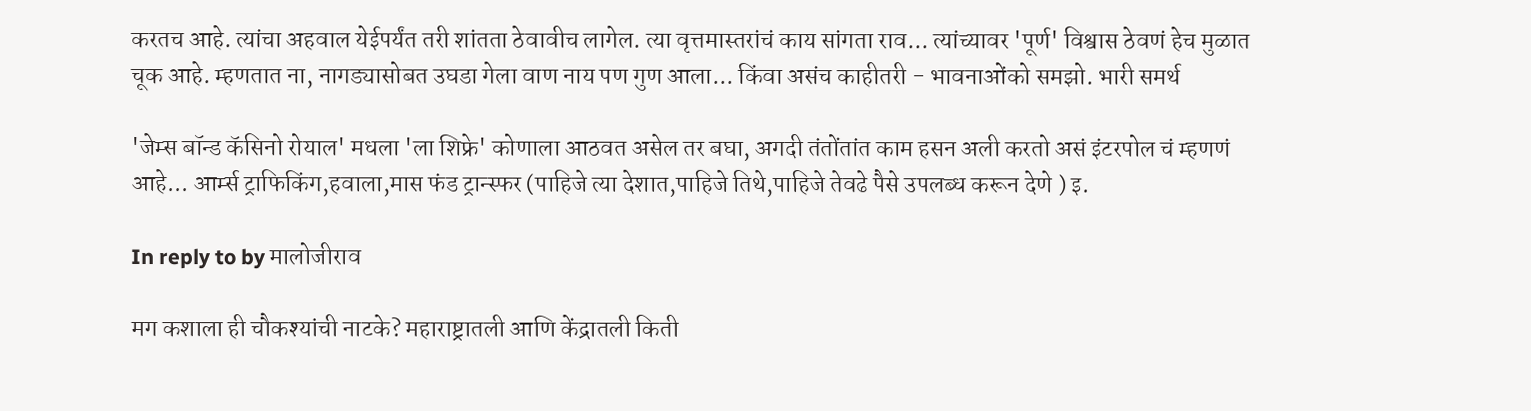करतच आहे. त्यांचा अहवाल येईपर्यंत तरी शांतता ठेवावीच लागेल. त्या वृत्तमास्तरांचं काय सांगता राव... त्यांच्यावर 'पूर्ण' विश्वास ठेवणं हेच मुळात चूक आहे. म्हणतात ना, नागड्यासोबत उघडा गेला वाण नाय पण गुण आला... किंवा असंच काहीतरी - भावनाओंको समझो. भारी समर्थ

'जेम्स बॉन्ड कॅसिनो रोयाल' मधला 'ला शिफ्रे' कोणाला आठवत असेल तर बघा, अगदी तंतोंतांत काम हसन अली करतो असं इंटरपोल चं म्हणणं आहे... आर्म्स ट्राफिकिंग,हवाला,मास फंड ट्रान्स्फर (पाहिजे त्या देशात,पाहिजे तिथे,पाहिजे तेवढे पैसे उपलब्ध करून देणे ) इ.

In reply to by मालोजीराव

मग कशाला ही चौकश्यांची नाटके? महाराष्ट्रातली आणि केंद्रातली किती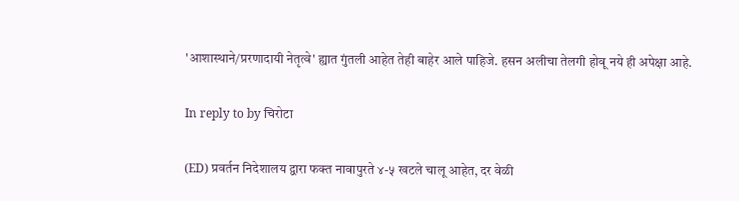'आशास्थाने/प्ररणादायी नेतृत्वे' ह्यात गुंतली आहेत तेही बाहेर आले पाहिजे. हसन अलीचा तेलगी होवू नये ही अपेक्षा आहे.

In reply to by चिरोटा

(ED) प्रवर्तन निदेशालय द्वारा फक्त नावापुरते ४-५ खटले चालू आहेत, दर वेळी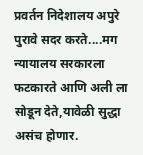प्रवर्तन निदेशालय अपुरे पुरावे सदर करते....मग न्यायालय सरकारला फटकारते आणि अली ला सोडून देते,यावेळी सुद्धा असंच होणार.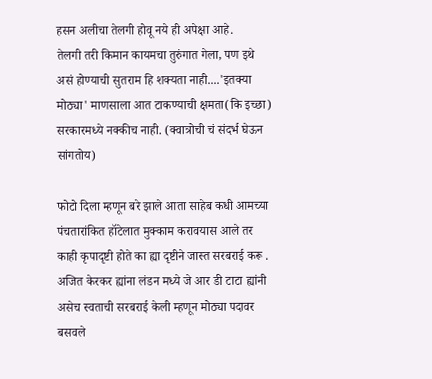हसन अलीचा तेलगी होवू नये ही अपेक्षा आहे.
तेलगी तरी किमान कायमचा तुरुंगात गेला, पण इथे असं होण्याची सुतराम हि शक्यता नाही....'इतक्या मोठ्या' माणसाला आत टाकण्याची क्षमता(कि इच्छा) सरकारमध्ये नक्कीच नाही. (क्वात्रोची चं संदर्भ घेऊन सांगतोय)

फोटो दिला म्हणून बरे झाले आता साहेब कधी आमच्या पंचतारांकित हॉटेलात मुक्काम करावयास आले तर काही कृपादृष्टी होते का ह्या दृष्टीने जास्त सरबराई करू . अजित केरकर ह्यांना लंडन मध्ये जे आर डी टाटा ह्यांनी असेच स्वताची सरबराई केली म्हणून मोठ्या पदावर बसवले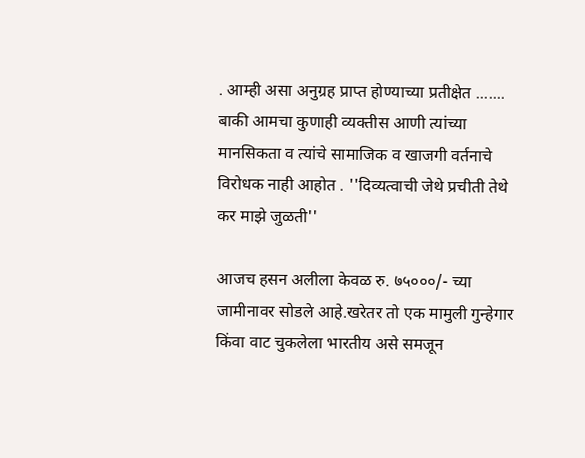. आम्ही असा अनुग्रह प्राप्त होण्याच्या प्रतीक्षेत ....... बाकी आमचा कुणाही व्यक्तीस आणी त्यांच्या मानसिकता व त्यांचे सामाजिक व खाजगी वर्तनाचे विरोधक नाही आहोत . ''दिव्यत्वाची जेथे प्रचीती तेथे कर माझे जुळती''

आजच हसन अलीला केवळ रु. ७५०००/- च्या जामीनावर सोडले आहे.खरेतर तो एक मामुली गुन्हेगार किंवा वाट चुकलेला भारतीय असे समजून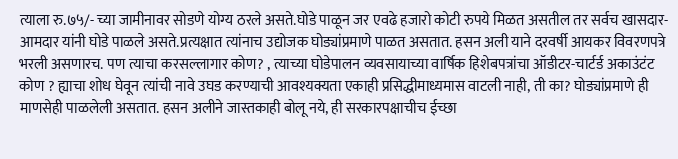त्याला रु.७५/- च्या जामीनावर सोडणे योग्य ठरले असते.घोडे पाळून जर एवढे हजारो कोटी रुपये मिळत असतील तर सर्वच खासदार-आमदार यांनी घोडे पाळले असते.प्रत्यक्षात त्यांनाच उद्योजक घोड्यांप्रमाणे पाळत असतात. हसन अली याने दरवर्षी आयकर विवरणपत्रे भरली असणारच. पण त्याचा करसल्लागार कोण? , त्याच्या घोडेपालन व्यवसायाच्या वार्षिक हिशेबपत्रांचा ऑडीटर-चार्टर्ड अकाउंटंट कोण ? ह्याचा शोध घेवून त्यांची नावे उघड करण्याची आवश्यक्यता एकाही प्रसिद्धीमाध्यमास वाटली नाही, ती का? घोड्यांप्रमाणे ही माणसेही पाळलेली असतात. हसन अलीने जास्तकाही बोलू नये, ही सरकारपक्षाचीच ईच्छा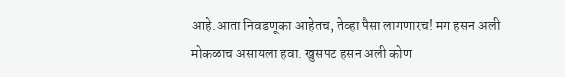आहे.आता निवडणूका आहेतच, तेव्हा पैसा लागणारच! मग हसन अली मोकळाच असायला हवा. खुसपट हसन अली कोण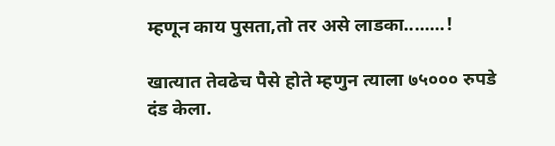म्हणून काय पुसता,तो तर असे लाडका........!

खात्यात तेवढेच पैसे होते म्हणुन त्याला ७५००० रुपडे दंड केला.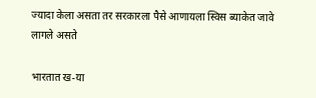ज्यादा केला असता तर सरकारला पैसे आणायला स्विस ब्याकेत जावे लागले असते

भारतात ख-या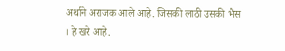अर्थाने अराजक आले आहे. जिसकी लाठी उसकी भैस । हे खरे आहे.